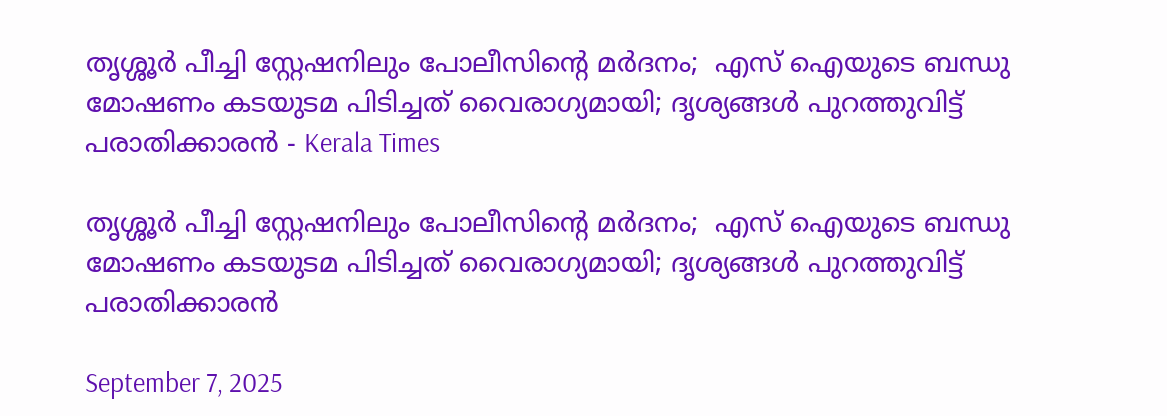തൃശ്ശൂര്‍ പീച്ചി സ്റ്റേഷനിലും പോലീസിൻ്റെ മര്‍ദനം;  എസ് ഐയുടെ ബന്ധു മോഷണം കടയുടമ പിടിച്ചത് വൈരാഗ്യമായി; ദൃശ്യങ്ങള്‍ പുറത്തുവിട്ട് പരാതിക്കാരൻ - Kerala Times

തൃശ്ശൂര്‍ പീച്ചി സ്റ്റേഷനിലും പോലീസിൻ്റെ മര്‍ദനം;  എസ് ഐയുടെ ബന്ധു മോഷണം കടയുടമ പിടിച്ചത് വൈരാഗ്യമായി; ദൃശ്യങ്ങള്‍ പുറത്തുവിട്ട് പരാതിക്കാരൻ

September 7, 2025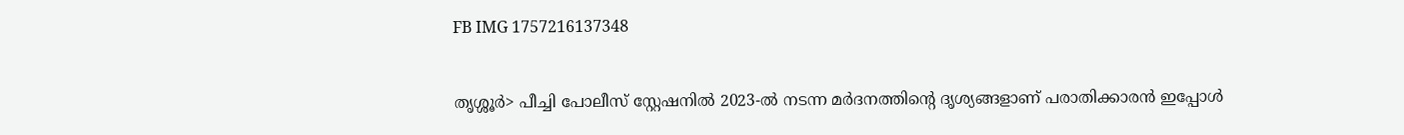FB IMG 1757216137348


തൃശ്ശൂർ> പീച്ചി പോലീസ് സ്റ്റേഷനില്‍ 2023-ല്‍ നടന്ന മർദനത്തിൻ്റെ ദൃശ്യങ്ങളാണ് പരാതിക്കാരൻ ഇപ്പോള്‍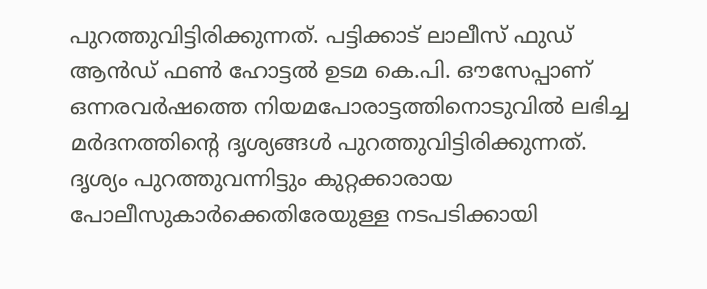പുറത്തുവിട്ടിരിക്കുന്നത്. പട്ടിക്കാട് ലാലീസ് ഫുഡ് ആൻഡ് ഫണ്‍ ഹോട്ടല്‍ ഉടമ കെ.പി. ഔസേപ്പാണ് ഒന്നരവർഷത്തെ നിയമപോരാട്ടത്തിനൊടുവില്‍ ലഭിച്ച മർദനത്തിന്റെ ദൃശ്യങ്ങള്‍ പുറത്തുവിട്ടിരിക്കുന്നത്. ദൃശ്യം പുറത്തുവന്നിട്ടും കുറ്റക്കാരായ പോലീസുകാർക്കെതിരേയുള്ള നടപടിക്കായി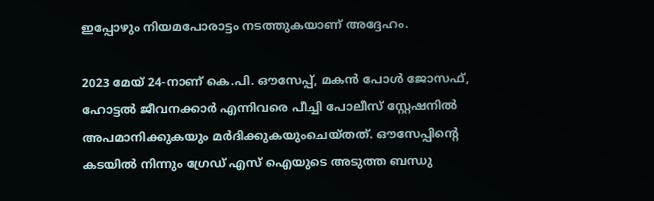ഇപ്പോഴും നിയമപോരാട്ടം നടത്തുകയാണ് അദ്ദേഹം.

2023 മേയ് 24-നാണ് കെ.പി. ഔസേപ്പ്, മകൻ പോള്‍ ജോസഫ്, ഹോട്ടല്‍ ജീവനക്കാർ എന്നിവരെ പീച്ചി പോലീസ് സ്റ്റേഷനില്‍ അപമാനിക്കുകയും മർദിക്കുകയുംചെയ്തത്. ഔസേപ്പിന്റെ കടയില്‍ നിന്നും ഗ്രേഡ് എസ് ഐയുടെ അടുത്ത ബന്ധു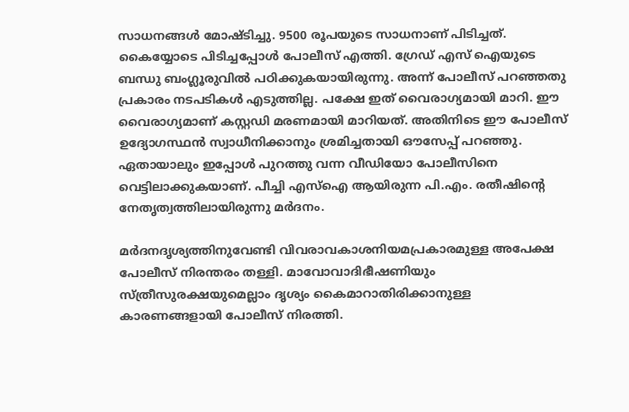സാധനങ്ങള്‍ മോഷ്ടിച്ചു. 9500 രൂപയുടെ സാധനാണ് പിടിച്ചത്. കൈയ്യോടെ പിടിച്ചപ്പോള്‍ പോലീസ് എത്തി. ഗ്രേഡ് എസ് ഐയുടെ ബന്ധു ബംഗ്ലൂരുവില്‍ പഠിക്കുകയായിരുന്നു. അന്ന് പോലീസ് പറഞ്ഞതു പ്രകാരം നടപടികള്‍ എടുത്തില്ല. പക്ഷേ ഇത് വൈരാഗ്യമായി മാറി. ഈ വൈരാഗ്യമാണ് കസ്റ്റഡി മരണമായി മാറിയത്. അതിനിടെ ഈ പോലീസ് ഉദ്യോഗസ്ഥന്‍ സ്വാധീനിക്കാനും ശ്രമിച്ചതായി ഔസേപ്പ് പറഞ്ഞു. ഏതായാലും ഇപ്പോള്‍ പുറത്തു വന്ന വീഡിയോ പോലീസിനെ വെട്ടിലാക്കുകയാണ്. പീച്ചി എസ്‌ഐ ആയിരുന്ന പി.എം. രതീഷിന്റെ നേതൃത്വത്തിലായിരുന്നു മർദനം.

മർദനദൃശ്യത്തിനുവേണ്ടി വിവരാവകാശനിയമപ്രകാരമുള്ള അപേക്ഷ പോലീസ് നിരന്തരം തള്ളി. മാവോവാദിഭീഷണിയും സ്ത്രീസുരക്ഷയുമെല്ലാം ദൃശ്യം കൈമാറാതിരിക്കാനുള്ള കാരണങ്ങളായി പോലീസ് നിരത്തി.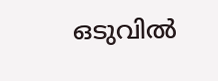ഒടുവില്‍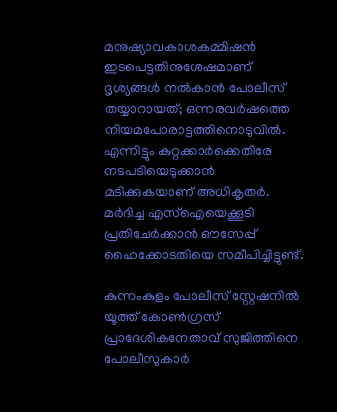മനുഷ്യാവകാശകമ്മിഷൻ ഇടപെട്ടതിനുശേഷമാണ് ദൃശ്യങ്ങള്‍ നല്‍കാൻ പോലീസ് തയ്യാറായത്; ഒന്നരവർഷത്തെ നിയമപോരാട്ടത്തിനൊടുവില്‍. എന്നിട്ടും കുറ്റക്കാർക്കെതിരേ നടപടിയെടുക്കാൻ മടിക്കുകയാണ് അധികൃതർ. മർദിച്ച എസ്‌ഐയെക്കൂടി പ്രതിചേർക്കാൻ ഔസേപ്പ് ഹൈക്കോടതിയെ സമീപിച്ചിട്ടുണ്ട്.

കുന്നംകുളം പോലീസ് സ്റ്റേഷനില്‍ യൂത്ത് കോണ്‍ഗ്രസ് പ്രാദേശികനേതാവ് സുജിത്തിനെ പോലീസുകാർ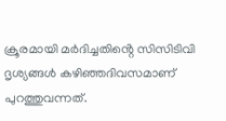ക്രൂരമായി മർദിച്ചതിൻ്റെ സിസിടിവി ദൃശ്യങ്ങള്‍ കഴിഞ്ഞദിവസമാണ് പുറത്തുവന്നത്.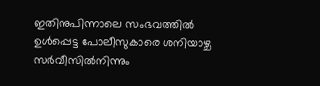ഇതിനുപിന്നാലെ സംഭവത്തില്‍ ഉള്‍പ്പെട്ട പോലീസുകാരെ ശനിയാഴ്ച സർവീസില്‍നിന്നും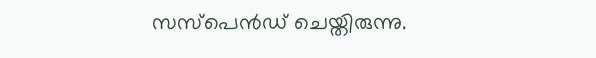സസ്പെൻഡ് ചെയ്തിരുന്നു.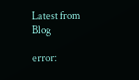Latest from Blog

error: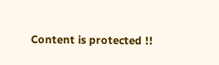Content is protected !!